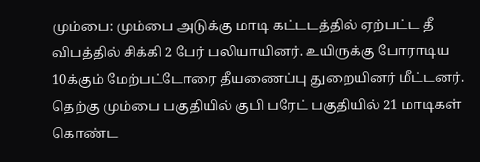மும்பை: மும்பை அடுக்கு மாடி கட்டடத்தில் ஏற்பட்ட தீ விபத்தில் சிக்கி 2 பேர் பலியாயினர். உயிருக்கு போராடிய 10க்கும் மேற்பட்டோரை தீயணைப்பு துறையினர் மீட்டனர். தெற்கு மும்பை பகுதியில் குபி பரேட் பகுதியில் 21 மாடிகள் கொண்ட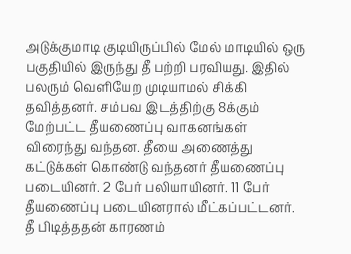அடுக்குமாடி குடியிருப்பில் மேல் மாடியில் ஒரு பகுதியில் இருந்து தீ பற்றி பரவியது. இதில் பலரும் வெளியேற முடியாமல் சிக்கி தவித்தனர். சம்பவ இடத்திற்கு 8க்கும் மேற்பட்ட தீயணைப்பு வாகனங்கள் விரைந்து வந்தன. தீயை அணைத்து கட்டுக்கள் கொண்டு வந்தனர் தீயணைப்பு படையினர். 2 பேர் பலியாயினர். 11 பேர் தீயணைப்பு படையினரால் மீட்கப்பட்டனர். தீ பிடித்ததன் காரணம்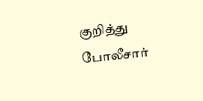குறித்து போலீசார்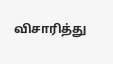விசாரித்து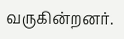வருகின்றனர்.